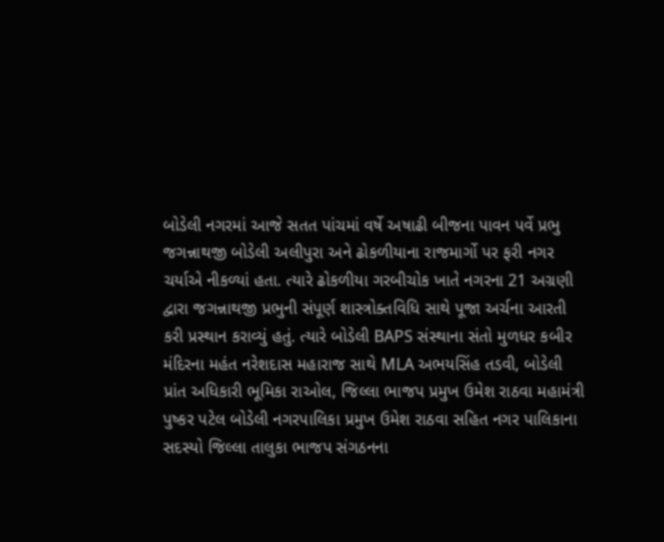બોડેલી નગરમાં આજે સતત પાંચમાં વર્ષે અષાઢી બીજના પાવન પર્વે પ્રભુ જગન્નાથજી બોડેલી અલીપુરા અને ઢોકળીયાના રાજમાર્ગો પર ફરી નગર ચર્યાએ નીકળ્યાં હતા. ત્યારે ઢોકળીયા ગરબીચોક ખાતે નગરના 21 અગ્રણી દ્વારા જગન્નાથજી પ્રભુની સંપૂર્ણ શાસ્ત્રોક્તવિધિ સાથે પૂજા અર્ચના આરતી કરી પ્રસ્થાન કરાવ્યું હતું. ત્યારે બોડેલી BAPS સંસ્થાના સંતો મુળધર કબીર મંદિરના મહંત નરેશદાસ મહારાજ સાથે MLA અભયસિંહ તડવી, બોડેલી પ્રાંત અધિકારી ભૂમિકા રાઓલ, જિલ્લા ભાજપ પ્રમુખ ઉમેશ રાઠવા મહામંત્રી પુષ્કર પટેલ બોડેલી નગરપાલિકા પ્રમુખ ઉમેશ રાઠવા સહિત નગર પાલિકાના સદસ્યો જિલ્લા તાલુકા ભાજપ સંગઠનના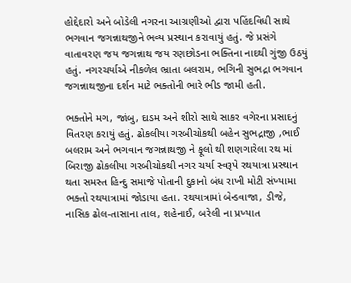હોદ્દેદારો અને બોડેલી નગરના આગ્રણીઓ દ્વારા પહિંદવિધી સાથે ભગવાન જગન્નાથજીને ભવ્ય પ્રસ્થાન કરાવાયું હતું. જે પ્રસંગે વાતાવરણ જય જગન્નાથ જય રણછોડના ભક્તિના નાદથી ગુંજી ઉઠયું હતું. નગરચર્યાએ નીકળેલ ભ્રાતા બલરામ, ભગિની સુભદ્રા ભગવાન જગન્નાથજીના દર્શન માટે ભક્તોની ભારે ભીડ જામી હતી.

ભક્તોને મગ, જાંબુ, દાડમ અને શીરો સાથે સાકર વગેરના પ્રસાદનું વિતરણ કરાયું હતું. ઢોકલીયા ગરબીચોકથી બહેન સુભદ્રાજી ,ભાઈ બલરામ અને ભગવાન જગન્નાથજી ને ફૂલો થી શણગારેલા રથ માં બિરાજી ઢોકલીયા ગરબીચોકથી નગર ચર્યા સ્વરૂપે રથયાત્રા પ્રસ્થાન થતા સમસ્ત હિન્દુ સમાજે પોતાની દુકાનો બંધ રાખી મોટી સંખ્યામા ભક્તો રથયાત્રામાં જોડાયા હતા. રથયાત્રામાં બેન્ડવાજા, ડીજે, નાસિક ઢોલ-તાસાના તાલ, શહેનાઈ, બરેલી ના પ્રખ્યાત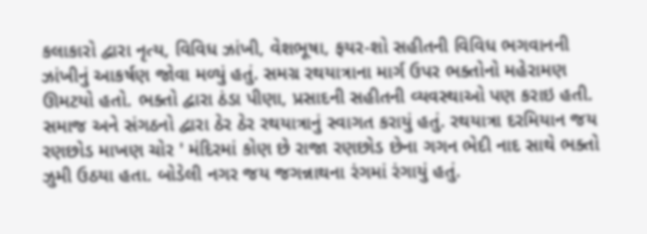કલાકારો દ્વારા નૃત્ય, વિવિધ ઝાંખી, વેશભૂષા, ફયર-શો સહીતની વિવિધ ભગવાનની ઝાંખીનું આકર્ષણ જોવા મળ્યું હતું. સમગ્ર રથયાત્રાના માર્ગ ઉપર ભક્તોનો મહેરામણ ઊમટયો હતો. ભક્તો દ્વારા ઠંડા પીણા, પ્રસાદની સહીતની વ્યવસ્થાઓ પણ કરાઇ હતી. સમાજ અને સંગઠનો દ્વારા ઠેર ઠેર રથયાત્રાનું સ્વાગત કરાયું હતું. રથયાત્રા દરમિયાન જય રણછોડ માખણ ચોર ' મંદિરમાં કોણ છે રાજા રણછોડ છેના ગગન ભેદી નાદ સાથે ભક્તો ઝુમી ઉઠયા હતા. બોડેલી નગર જય જગન્નાથના રંગમાં રંગાયું હતું.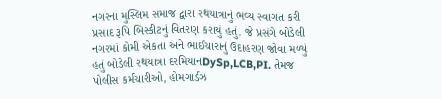નગરના મુસ્લિમ સમાજ દ્વારા રથયાત્રાનું ભવ્ય સ્વાગત કરી પ્રસાદ રૂપિ બિસ્કીટનું વિતરણ કરાયું હતું. જે પ્રસંગે બોડેલી નગરમાં કોમી એકતા અને ભાઈચારાનું ઉદાહરણ જોવા મળ્યું હતું બોડેલી રથયાત્રા દરમિયાનDySp,LCB,PI. તેમજ પોલીસ કર્મચારીઓ, હોમગાર્ડઝ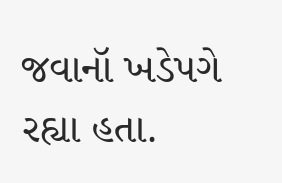જવાનૉ ખડેપગે રહ્યા હતા.